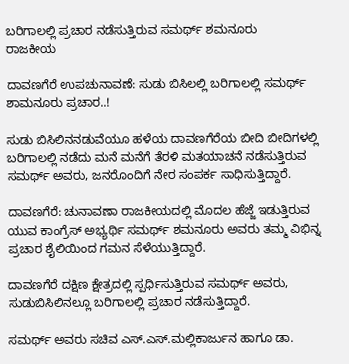ಬರಿಗಾಲಲ್ಲಿ ಪ್ರಚಾರ ನಡೆಸುತ್ತಿರುವ ಸಮರ್ಥ್‌ ಶಮನೂರು
ರಾಜಕೀಯ

ದಾವಣಗೆರೆ ಉಪಚುನಾವಣೆ: ಸುಡು ಬಿಸಿಲಲ್ಲಿ ಬರಿಗಾಲಲ್ಲಿ ಸಮರ್ಥ್‌ ಶಾಮನೂರು ಪ್ರಚಾರ..!

ಸುಡು ಬಿಸಿಲಿನನಡುವೆಯೂ ಹಳೆಯ ದಾವಣಗೆರೆಯ ಬೀದಿ ಬೀದಿಗಳಲ್ಲಿ ಬರಿಗಾಲಲ್ಲಿ ನಡೆದು ಮನೆ ಮನೆಗೆ ತೆರಳಿ ಮತಯಾಚನೆ ನಡೆಸುತ್ತಿರುವ ಸಮರ್ಥ್‌ ಅವರು, ಜನರೊಂದಿಗೆ ನೇರ ಸಂಪರ್ಕ ಸಾಧಿಸುತ್ತಿದ್ದಾರೆ.

ದಾವಣಗೆರೆ: ಚುನಾವಣಾ ರಾಜಕೀಯದಲ್ಲಿ ಮೊದಲ ಹೆಜ್ಜೆ ಇಡುತ್ತಿರುವ ಯುವ ಕಾಂಗ್ರೆಸ್ ಅಭ್ಯರ್ಥಿ ಸಮರ್ಥ್‌ ಶಮನೂರು ಅವರು ತಮ್ಮ ವಿಭಿನ್ನ ಪ್ರಚಾರ ಶೈಲಿಯಿಂದ ಗಮನ ಸೆಳೆಯುತ್ತಿದ್ದಾರೆ.

ದಾವಣಗೆರೆ ದಕ್ಷಿಣ ಕ್ಷೇತ್ರದಲ್ಲಿ ಸ್ಪರ್ಧಿಸುತ್ತಿರುವ ಸಮರ್ಥ್‌ ಅವರು, ಸುಡುಬಿಸಿಲಿನಲ್ಲೂ ಬರಿಗಾಲಲ್ಲಿ ಪ್ರಚಾರ ನಡೆಸುತ್ತಿದ್ದಾರೆ.

ಸಮರ್ಥ್‌ ಅವರು ಸಚಿವ ಎಸ್.ಎಸ್.ಮಲ್ಲಿಕಾರ್ಜುನ ಹಾಗೂ ಡಾ.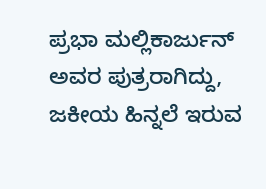ಪ್ರಭಾ ಮಲ್ಲಿಕಾರ್ಜುನ್ ಅವರ ಪುತ್ರರಾಗಿದ್ದು, ಜಕೀಯ ಹಿನ್ನಲೆ ಇರುವ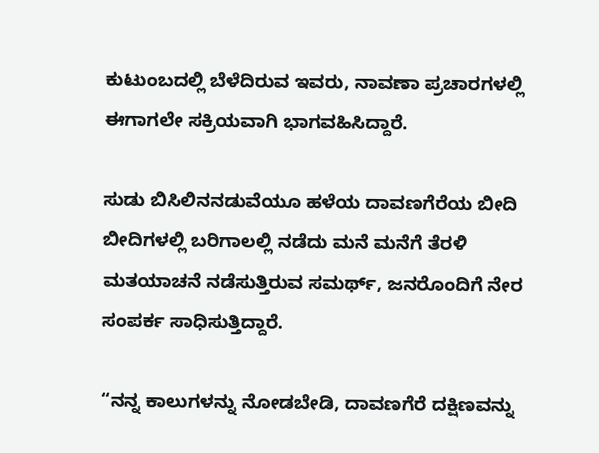ಕುಟುಂಬದಲ್ಲಿ ಬೆಳೆದಿರುವ ಇವರು, ನಾವಣಾ ಪ್ರಚಾರಗಳಲ್ಲಿ ಈಗಾಗಲೇ ಸಕ್ರಿಯವಾಗಿ ಭಾಗವಹಿಸಿದ್ದಾರೆ.

ಸುಡು ಬಿಸಿಲಿನನಡುವೆಯೂ ಹಳೆಯ ದಾವಣಗೆರೆಯ ಬೀದಿ ಬೀದಿಗಳಲ್ಲಿ ಬರಿಗಾಲಲ್ಲಿ ನಡೆದು ಮನೆ ಮನೆಗೆ ತೆರಳಿ ಮತಯಾಚನೆ ನಡೆಸುತ್ತಿರುವ ಸಮರ್ಥ್‌, ಜನರೊಂದಿಗೆ ನೇರ ಸಂಪರ್ಕ ಸಾಧಿಸುತ್ತಿದ್ದಾರೆ.

“ನನ್ನ ಕಾಲುಗಳನ್ನು ನೋಡಬೇಡಿ, ದಾವಣಗೆರೆ ದಕ್ಷಿಣವನ್ನು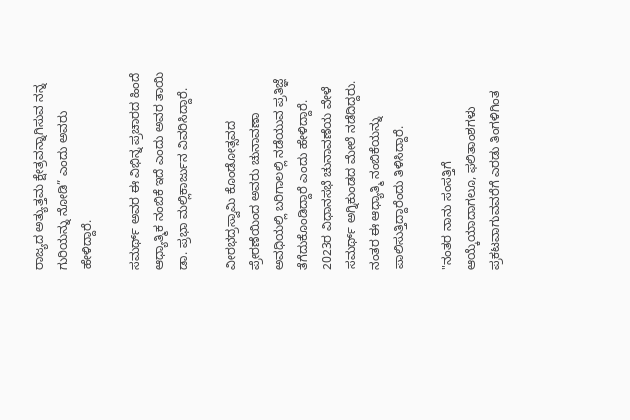ರಾಜ್ಯದ ಅತ್ಯುತ್ತಮ ಕ್ಷೇತ್ರವನ್ನಾಗಿಸುವ ನನ್ನ ಗುರಿಯನ್ನು ನೋಡಿ” ಎಂದು ಅವರು ಹೇಳಿದ್ದಾರೆ.

ಸಮರ್ಥ್‌ ಅವರ ಈ ವಿಭಿನ್ನ ಪ್ರಚಾರದ ಹಿಂದೆ ಆಧ್ಯಾತ್ಮಿಕ ನಂಬಿಕೆ ಇದೆ ಎಂದು ಅವರ ತಾಯಿ ಡಾ. ಪ್ರಭಾ ಮಲ್ಲಿಕಾರ್ಜುನ ವಿವರಿಸಿದ್ದಾರೆ.

ವೀರಭದ್ರಸ್ವಾಮಿ ಕೊಂಡೋತ್ಸವದ ಪ್ರೇರಣೆಯಿಂದ ಅವರು ಚುನಾವಣಾ ಅವಧಿಯಲ್ಲಿ ಬರಿಗಾಲಲ್ಲಿ ನಡೆಯುವ ಪ್ರತಿಜ್ಞೆ ತೆಗೆದುಕೊಂಡಿದ್ದಾರೆ ಎಂದು ಹೇಳಿದ್ದಾರೆ. 2023ರ ವಿಧಾನಸಭೆ ಚುನಾವಣೆಯ ವೇಳೆ ಸಮರ್ಥ್‌ ಅಗ್ನಿಕುಂಡದ ಮೇಲೆ ನಡೆದಿದ್ದರು. ನಂತರ ಈ ಆಧ್ಯಾತ್ಮಿ ನಂಬಿಕೆಯನ್ನು ಪಾಲಿಸುತ್ತಿದ್ದಾರೆಂದು ತಿಳಿಸಿದ್ದಾರೆ.

"ನಂತರ ನಾನು ಸಂಸತ್ತಿಗೆ ಆಯ್ಕೆಯಾದಾಗಲೂ, ಫಲಿತಾಂಶಗಳು ಪ್ರಕಟವಾಗುವವರೆಗೆ ಎರಡು ತಿಂಗಳಿಗಿಂತ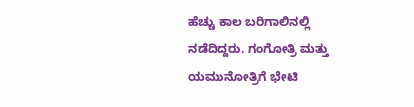ಹೆಚ್ಚು ಕಾಲ ಬರಿಗಾಲಿನಲ್ಲಿ ನಡೆದಿದ್ದರು. ಗಂಗೋತ್ರಿ ಮತ್ತು ಯಮುನೋತ್ರಿಗೆ ಭೇಟಿ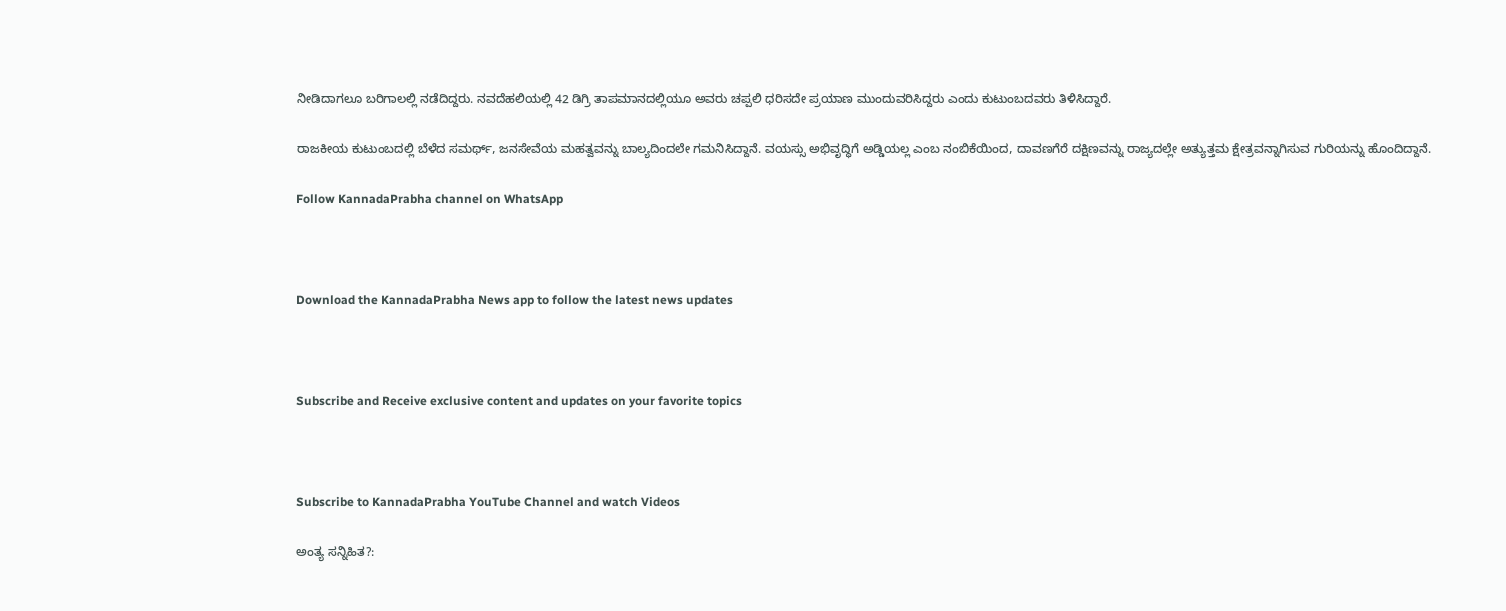ನೀಡಿದಾಗಲೂ ಬರಿಗಾಲಲ್ಲಿ ನಡೆದಿದ್ದರು. ನವದೆಹಲಿಯಲ್ಲಿ 42 ಡಿಗ್ರಿ ತಾಪಮಾನದಲ್ಲಿಯೂ ಅವರು ಚಪ್ಪಲಿ ಧರಿಸದೇ ಪ್ರಯಾಣ ಮುಂದುವರಿಸಿದ್ದರು ಎಂದು ಕುಟುಂಬದವರು ತಿಳಿಸಿದ್ದಾರೆ.

ರಾಜಕೀಯ ಕುಟುಂಬದಲ್ಲಿ ಬೆಳೆದ ಸಮರ್ಥ್‌, ಜನಸೇವೆಯ ಮಹತ್ವವನ್ನು ಬಾಲ್ಯದಿಂದಲೇ ಗಮನಿಸಿದ್ದಾನೆ. ವಯಸ್ಸು ಅಭಿವೃದ್ಧಿಗೆ ಅಡ್ಡಿಯಲ್ಲ ಎಂಬ ನಂಬಿಕೆಯಿಂದ, ದಾವಣಗೆರೆ ದಕ್ಷಿಣವನ್ನು ರಾಜ್ಯದಲ್ಲೇ ಅತ್ಯುತ್ತಮ ಕ್ಷೇತ್ರವನ್ನಾಗಿಸುವ ಗುರಿಯನ್ನು ಹೊಂದಿದ್ದಾನೆ.

Follow KannadaPrabha channel on WhatsApp



Download the KannadaPrabha News app to follow the latest news updates



Subscribe and Receive exclusive content and updates on your favorite topics



Subscribe to KannadaPrabha YouTube Channel and watch Videos

ಅಂತ್ಯ ಸನ್ನಿಹಿತ?: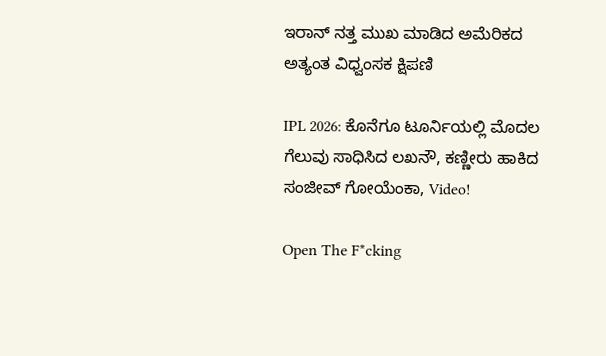ಇರಾನ್ ನತ್ತ ಮುಖ ಮಾಡಿದ ಅಮೆರಿಕದ ಅತ್ಯಂತ ವಿಧ್ವಂಸಕ ಕ್ಷಿಪಣಿ

IPL 2026: ಕೊನೆಗೂ ಟೂರ್ನಿಯಲ್ಲಿ ಮೊದಲ ಗೆಲುವು ಸಾಧಿಸಿದ ಲಖನೌ, ಕಣ್ಣೀರು ಹಾಕಿದ ಸಂಜೀವ್ ಗೋಯೆಂಕಾ, Video!

Open The F*cking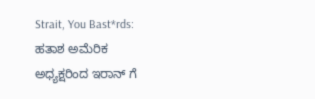Strait, You Bast*rds: ಹತಾಶ ಅಮೆರಿಕ ಅಧ್ಯಕ್ಷರಿಂದ ಇರಾನ್ ಗೆ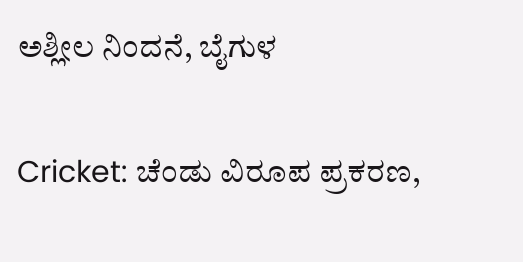ಅಶ್ಲೀಲ ನಿಂದನೆ, ಬೈಗುಳ

Cricket: ಚೆಂಡು ವಿರೂಪ ಪ್ರಕರಣ,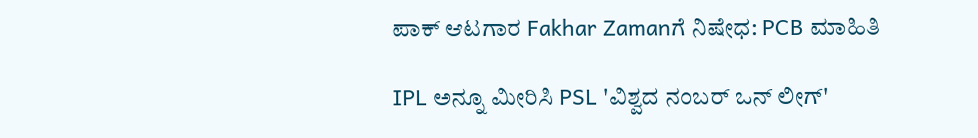ಪಾಕ್ ಆಟಗಾರ Fakhar Zamanಗೆ ನಿಷೇಧ: PCB ಮಾಹಿತಿ

IPL ಅನ್ನೂ ಮೀರಿಸಿ PSL 'ವಿಶ್ವದ ನಂಬರ್ ಒನ್ ಲೀಗ್'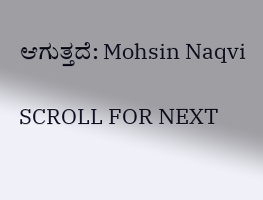ಆಗುತ್ತದೆ: Mohsin Naqvi

SCROLL FOR NEXT